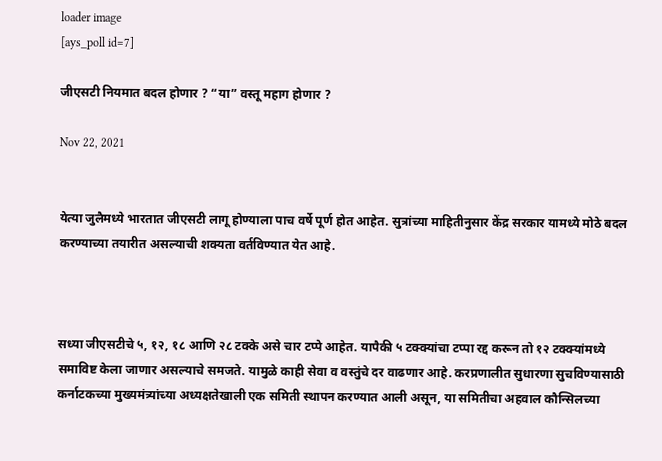loader image
[ays_poll id=7]

जीएसटी नियमात बदल होणार ? “या” वस्तू महाग होणार ?

Nov 22, 2021


येत्या जुलैमध्ये भारतात जीएसटी लागू होण्याला पाच वर्षे पूर्ण होत आहेत. सुत्रांच्या माहितीनुसार केंद्र सरकार यामध्ये मोठे बदल करण्याच्या तयारीत असल्याची शक्यता वर्तविण्यात येत आहे.



सध्या जीएसटीचे ५, १२, १८ आणि २८ टक्के असे चार टप्पे आहेत. यापैकी ५ टक्क्यांचा टप्पा रद्द करून तो १२ टक्क्यांमध्ये समाविष्ट केला जाणार असल्याचे समजते. यामुळे काही सेवा व वस्तुंचे दर वाढणार आहे. करप्रणालीत सुधारणा सुचविण्यासाठी कर्नाटकच्या मुख्यमंत्र्यांच्या अध्यक्षतेखाली एक समिती स्थापन करण्यात आली असून, या समितीचा अहवाल कौन्सिलच्या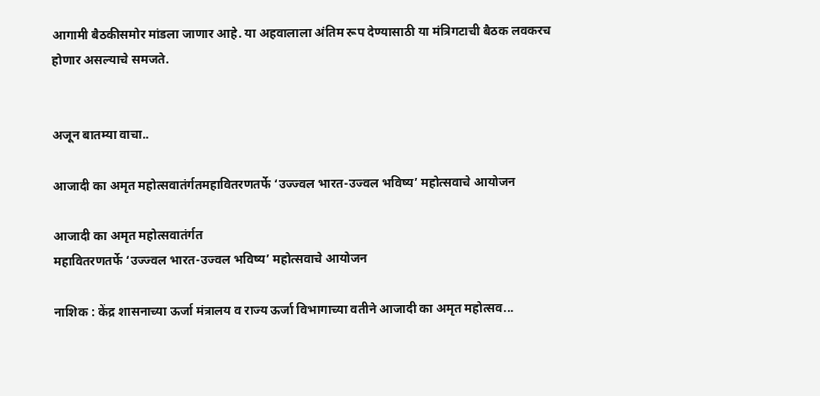आगामी बैठकीसमोर मांडला जाणार आहे. या अहवालाला अंतिम रूप देण्यासाठी या मंत्रिगटाची बैठक लवकरच होणार असल्याचे समजते.


अजून बातम्या वाचा..

आजादी का अमृत महोत्सवातंर्गतमहावितरणतर्फे ‘उज्ज्वल भारत-उज्वल भविष्य’ महोत्सवाचे आयोजन

आजादी का अमृत महोत्सवातंर्गत
महावितरणतर्फे ‘उज्ज्वल भारत-उज्वल भविष्य’ महोत्सवाचे आयोजन

नाशिक : केंद्र शासनाच्या ऊर्जा मंत्रालय व राज्य ऊर्जा विभागाच्या वतीने आजादी का अमृत महोत्सव...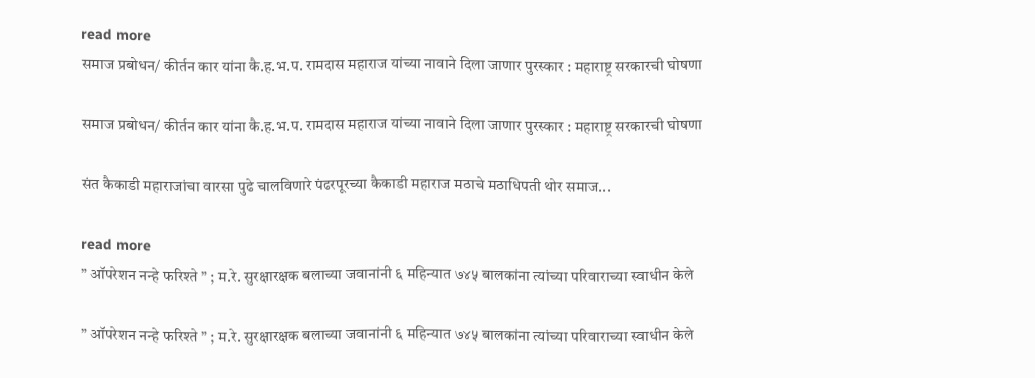read more
समाज प्रबोधन/ कीर्तन कार यांना कै.ह.भ.प. रामदास महाराज यांच्या नावाने दिला जाणार पुरस्कार : महाराष्ट्र सरकारची घोषणा

समाज प्रबोधन/ कीर्तन कार यांना कै.ह.भ.प. रामदास महाराज यांच्या नावाने दिला जाणार पुरस्कार : महाराष्ट्र सरकारची घोषणा

संत कैकाडी महाराजांचा वारसा पुढे चालविणारे पंढरपूरच्या कैकाडी महाराज मठाचे मठाधिपती थोर समाज...

read more
” ऑपरेशन नन्हे फरिश्ते ” ; म.रे. सुरक्षारक्षक बलाच्या जवानांनी ६ महिन्यात ७४५ बालकांना त्यांच्या परिवाराच्या स्वाधीन केले

” ऑपरेशन नन्हे फरिश्ते ” ; म.रे. सुरक्षारक्षक बलाच्या जवानांनी ६ महिन्यात ७४५ बालकांना त्यांच्या परिवाराच्या स्वाधीन केले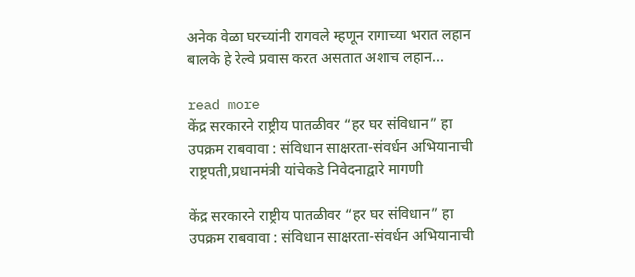अनेक वेळा घरच्यांनी रागवले म्हणून रागाच्या भरात लहान बालके हे रेल्वे प्रवास करत असतात अशाच लहान...

read more
केंद्र सरकारने राष्ट्रीय पातळीवर “हर घर संविधान” हा उपक्रम राबवावा : संविधान साक्षरता-संवर्धन अभियानाची राष्ट्रपती,प्रधानमंत्री यांचेकडे निवेदनाद्वारे मागणी

केंद्र सरकारने राष्ट्रीय पातळीवर “हर घर संविधान” हा उपक्रम राबवावा : संविधान साक्षरता-संवर्धन अभियानाची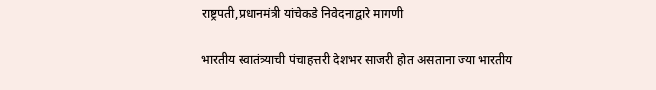राष्ट्रपती,प्रधानमंत्री यांचेकडे निवेदनाद्वारे मागणी

भारतीय स्वातंत्र्याची पंचाहत्तरी देशभर साजरी होत असताना ज्या भारतीय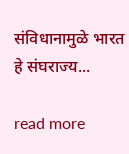संविधानामुळे भारत हे संघराज्य...

read more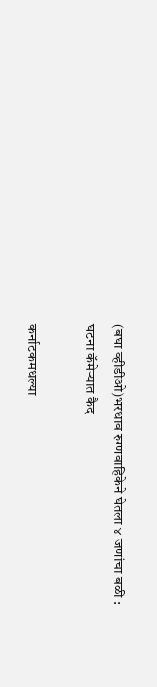(बघा व्हीडीओ)भरधाव रुग्णवाहिकेने घेतला ४ जणांचा बळी : घटना कॅमेऱ्यात कैद

कर्नाटकमधल्या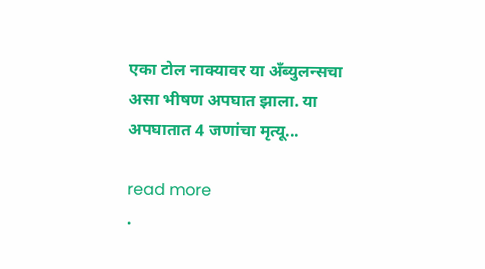एका टोल नाक्यावर या अँब्युलन्सचा असा भीषण अपघात झाला. या अपघातात 4 जणांचा मृत्यू...

read more
.